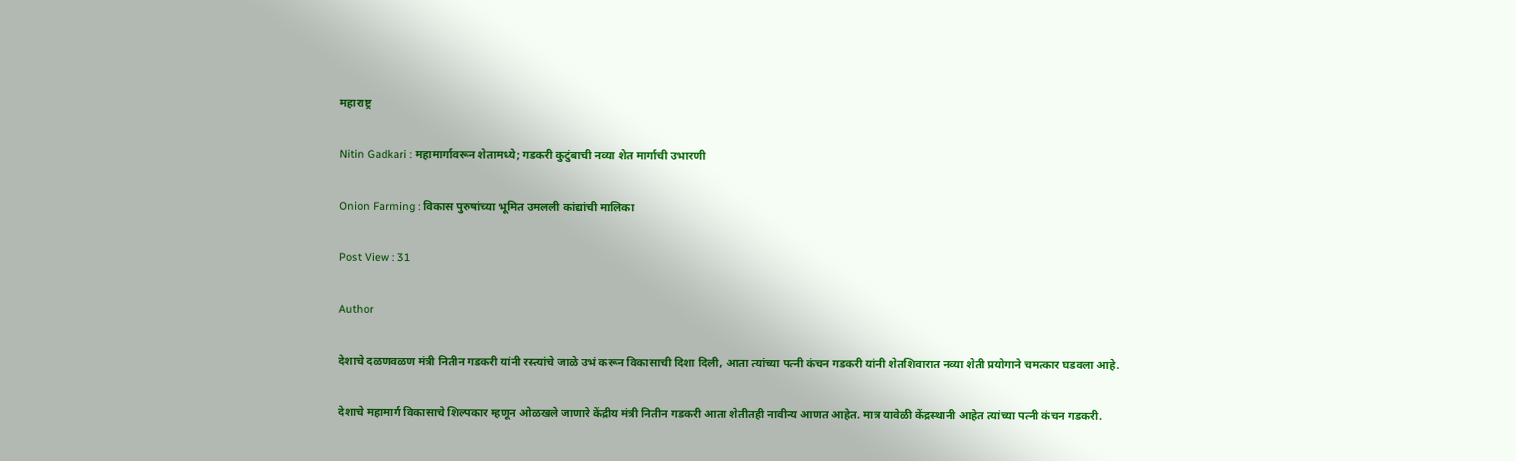महाराष्ट्र

Nitin Gadkari : महामार्गावरून शेतामध्ये; गडकरी कुटुंबाची नव्या शेत मार्गाची उभारणी

Onion Farming : विकास पुरुषांच्या भूमित उमलली कांद्यांची मालिका

Post View : 31

Author

देशाचे दळणवळण मंत्री नितीन गडकरी यांनी रस्त्यांचे जाळे उभं करून विकासाची दिशा दिली, आता त्यांच्या पत्नी कंचन गडकरी यांनी शेतशिवारात नव्या शेती प्रयोगाने चमत्कार घडवला आहे.

देशाचे महामार्ग विकासाचे शिल्पकार म्हणून ओळखले जाणारे केंद्रीय मंत्री नितीन गडकरी आता शेतीतही नावीन्य आणत आहेत. मात्र यावेळी केंद्रस्थानी आहेत त्यांच्या पत्नी कंचन गडकरी.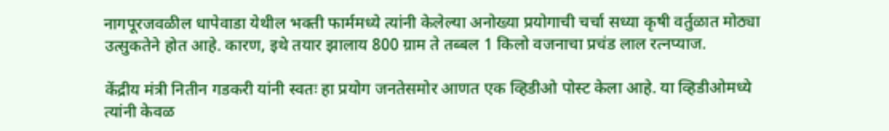नागपूरजवळील धापेवाडा येथील भक्ती फार्ममध्ये त्यांनी केलेल्या अनोख्या प्रयोगाची चर्चा सध्या कृषी वर्तुळात मोठ्या उत्सुकतेने होत आहे. कारण, इथे तयार झालाय 800 ग्राम ते तब्बल 1 किलो वजनाचा प्रचंड लाल रत्‍नप्याज.

केंद्रीय मंत्री नितीन गडकरी यांनी स्वतः हा प्रयोग जनतेसमोर आणत एक व्हिडीओ पोस्ट केला आहे. या व्हिडीओमध्ये त्यांनी केवळ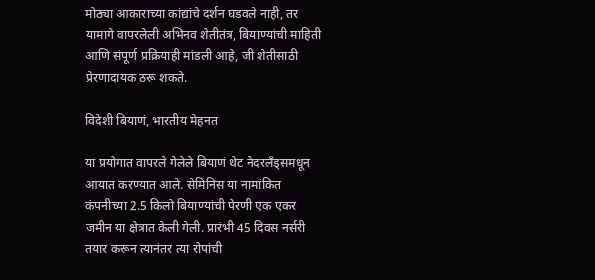मोठ्या आकाराच्या कांद्यांचे दर्शन घडवले नाही, तर यामागे वापरलेली अभिनव शेतीतंत्र, बियाण्यांची माहिती आणि संपूर्ण प्रक्रियाही मांडली आहे, जी शेतीसाठी प्रेरणादायक ठरू शकते.

विदेशी बियाणं, भारतीय मेहनत

या प्रयोगात वापरले गेलेले बियाणं थेट नेदरलँड्समधून आयात करण्यात आले. सेमिनिस या नामांकित कंपनीच्या 2.5 किलो बियाण्यांची पेरणी एक एकर जमीन या क्षेत्रात केली गेली. प्रारंभी 45 दिवस नर्सरी तयार करून त्यानंतर त्या रोपांची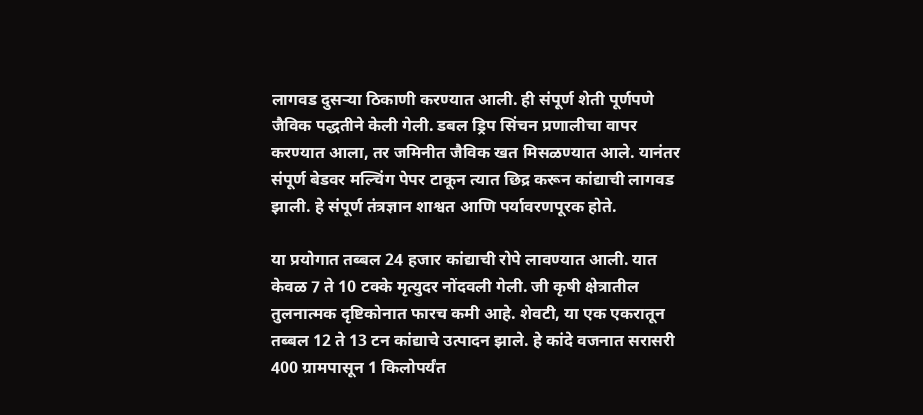लागवड दुसऱ्या ठिकाणी करण्यात आली. ही संपूर्ण शेती पूर्णपणे जैविक पद्धतीने केली गेली. डबल ड्रिप सिंचन प्रणालीचा वापर करण्यात आला, तर जमिनीत जैविक खत मिसळण्यात आले. यानंतर संपूर्ण बेडवर मल्चिंग पेपर टाकून त्यात छिद्र करून कांद्याची लागवड झाली. हे संपूर्ण तंत्रज्ञान शाश्वत आणि पर्यावरणपूरक होते.

या प्रयोगात तब्बल 24 हजार कांद्याची रोपे लावण्यात आली. यात केवळ 7 ते 10 टक्के मृत्युदर नोंदवली गेली. जी कृषी क्षेत्रातील तुलनात्मक दृष्टिकोनात फारच कमी आहे. शेवटी, या एक एकरातून तब्बल 12 ते 13 टन कांद्याचे उत्पादन झाले. हे कांदे वजनात सरासरी 400 ग्रामपासून 1 किलोपर्यंत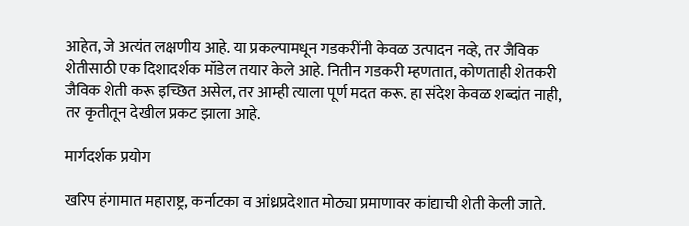आहेत, जे अत्यंत लक्षणीय आहे. या प्रकल्पामधून गडकरींनी केवळ उत्पादन नव्हे, तर जैविक शेतीसाठी एक दिशादर्शक मॉडेल तयार केले आहे. नितीन गडकरी म्हणतात, कोणताही शेतकरी जैविक शेती करू इच्छित असेल, तर आम्ही त्याला पूर्ण मदत करू. हा संदेश केवळ शब्दांत नाही, तर कृतीतून देखील प्रकट झाला आहे.

मार्गदर्शक प्रयोग

खरिप हंगामात महाराष्ट्र, कर्नाटका व आंध्रप्रदेशात मोठ्या प्रमाणावर कांद्याची शेती केली जाते.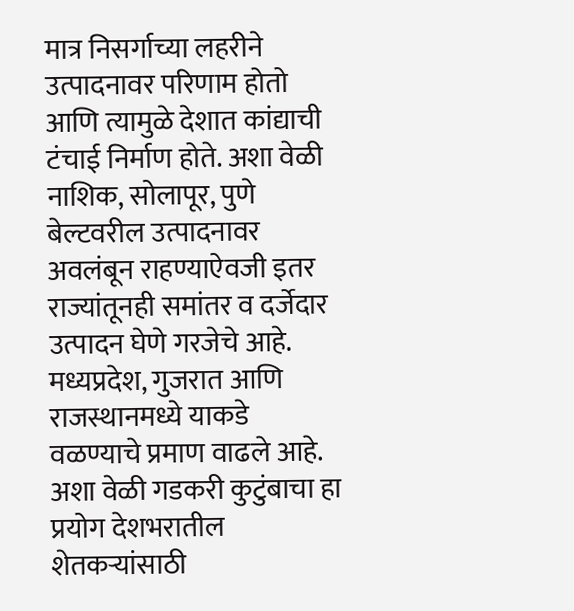मात्र निसर्गाच्या लहरीने उत्पादनावर परिणाम होतो आणि त्यामुळे देशात कांद्याची टंचाई निर्माण होते. अशा वेळी नाशिक, सोलापूर, पुणे बेल्टवरील उत्पादनावर अवलंबून राहण्याऐवजी इतर राज्यांतूनही समांतर व दर्जेदार उत्पादन घेणे गरजेचे आहे. मध्यप्रदेश, गुजरात आणि राजस्थानमध्ये याकडे वळण्याचे प्रमाण वाढले आहे. अशा वेळी गडकरी कुटुंबाचा हा प्रयोग देशभरातील शेतकऱ्यांसाठी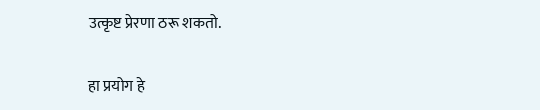उत्कृष्ट प्रेरणा ठरू शकतो.

हा प्रयोग हे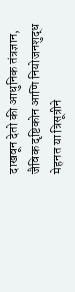दाखवून देतो की आधुनिक तंत्रज्ञान, जैविक दृष्टिकोन आणि नियोजनशुद्ध मेहनत या त्रिसूत्रीने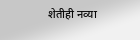शेतीही नव्या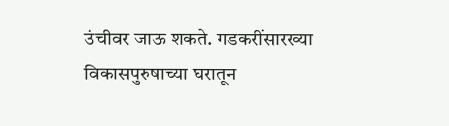उंचीवर जाऊ शकते. गडकरींसारख्या विकासपुरुषाच्या घरातून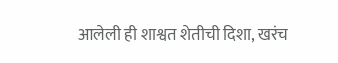आलेली ही शाश्वत शेतीची दिशा, खरंच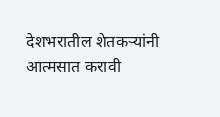देशभरातील शेतकऱ्यांनी आत्मसात करावी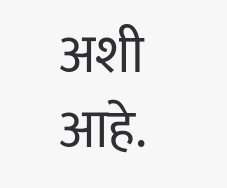अशी आहे.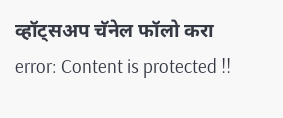व्हॉट्सअप चॅनेल फॉलो करा
error: Content is protected !!